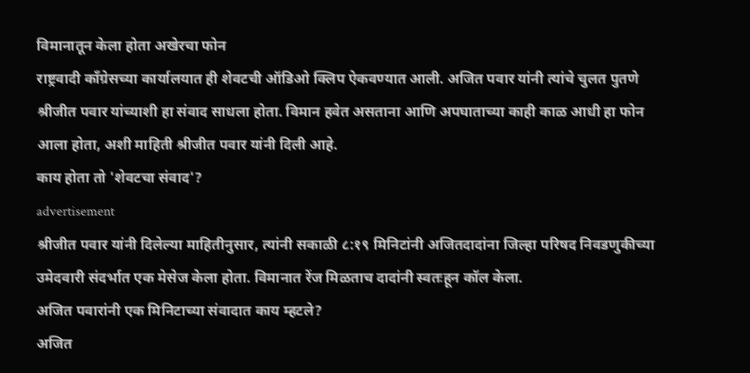विमानातून केला होता अखेरचा फोन
राष्ट्रवादी काँग्रेसच्या कार्यालयात ही शेवटची ऑडिओ क्लिप ऐकवण्यात आली. अजित पवार यांनी त्यांचे चुलत पुतणे श्रीजीत पवार यांच्याशी हा संवाद साधला होता. विमान हवेत असताना आणि अपघाताच्या काही काळ आधी हा फोन आला होता, अशी माहिती श्रीजीत पवार यांनी दिली आहे.
काय होता तो 'शेवटचा संवाद'?
advertisement
श्रीजीत पवार यांनी दिलेल्या माहितीनुसार, त्यांनी सकाळी ८:१९ मिनिटांनी अजितदादांना जिल्हा परिषद निवडणुकीच्या उमेदवारी संदर्भात एक मेसेज केला होता. विमानात रेंज मिळताच दादांनी स्वतःहून कॉल केला.
अजित पवारांनी एक मिनिटाच्या संवादात काय म्हटले?
अजित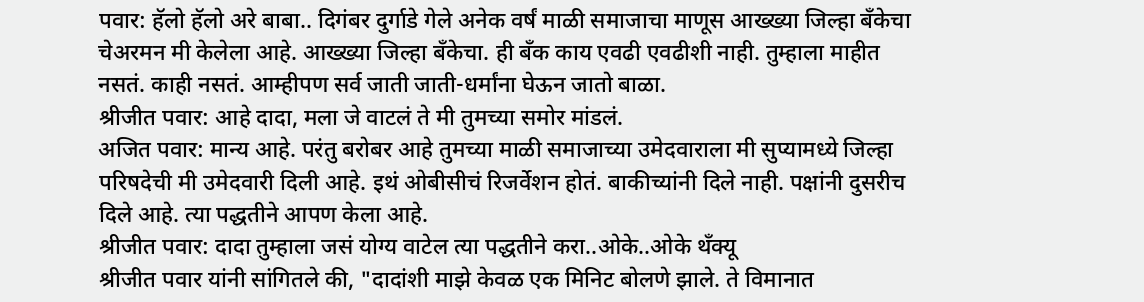पवार: हॅलो हॅलो अरे बाबा.. दिगंबर दुर्गाडे गेले अनेक वर्षं माळी समाजाचा माणूस आख्ख्या जिल्हा बँकेचा चेअरमन मी केलेला आहे. आख्ख्या जिल्हा बँकेचा. ही बँक काय एवढी एवढीशी नाही. तुम्हाला माहीत नसतं. काही नसतं. आम्हीपण सर्व जाती जाती-धर्मांना घेऊन जातो बाळा.
श्रीजीत पवार: आहे दादा, मला जे वाटलं ते मी तुमच्या समोर मांडलं.
अजित पवार: मान्य आहे. परंतु बरोबर आहे तुमच्या माळी समाजाच्या उमेदवाराला मी सुप्यामध्ये जिल्हा परिषदेची मी उमेदवारी दिली आहे. इथं ओबीसीचं रिजर्वेशन होतं. बाकीच्यांनी दिले नाही. पक्षांनी दुसरीच दिले आहे. त्या पद्धतीने आपण केला आहे.
श्रीजीत पवार: दादा तुम्हाला जसं योग्य वाटेल त्या पद्धतीने करा..ओके..ओके थँक्यू
श्रीजीत पवार यांनी सांगितले की, "दादांशी माझे केवळ एक मिनिट बोलणे झाले. ते विमानात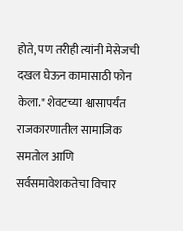होते, पण तरीही त्यांनी मेसेजची दखल घेऊन कामासाठी फोन केला." शेवटच्या श्वासापर्यंत राजकारणातील सामाजिक समतोल आणि सर्वसमावेशकतेचा विचार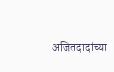अजितदादांच्या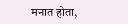मनात होता,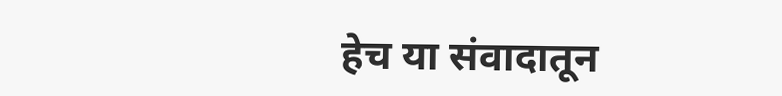हेच या संवादातून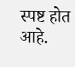स्पष्ट होत आहे.